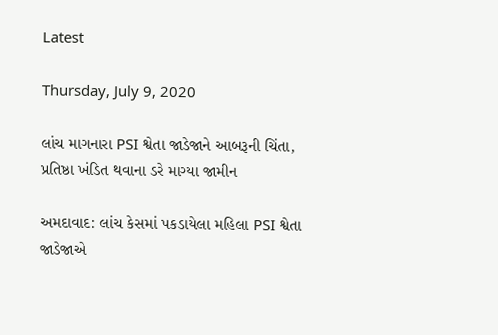Latest

Thursday, July 9, 2020

લાંચ માગનારા PSI શ્વેતા જાડેજાને આબરૂની ચિંતા, પ્રતિષ્ઠા ખંડિત થવાના ડરે માગ્યા જામીન

અમદાવાદ: લાંચ કેસમાં પકડાયેલા મહિલા PSI શ્વેતા જાડેજાએ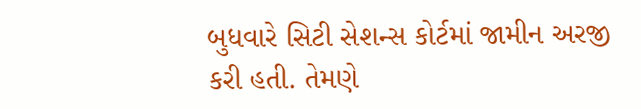બુધવારે સિટી સેશન્સ કોર્ટમાં જામીન અરજી કરી હતી. તેમણે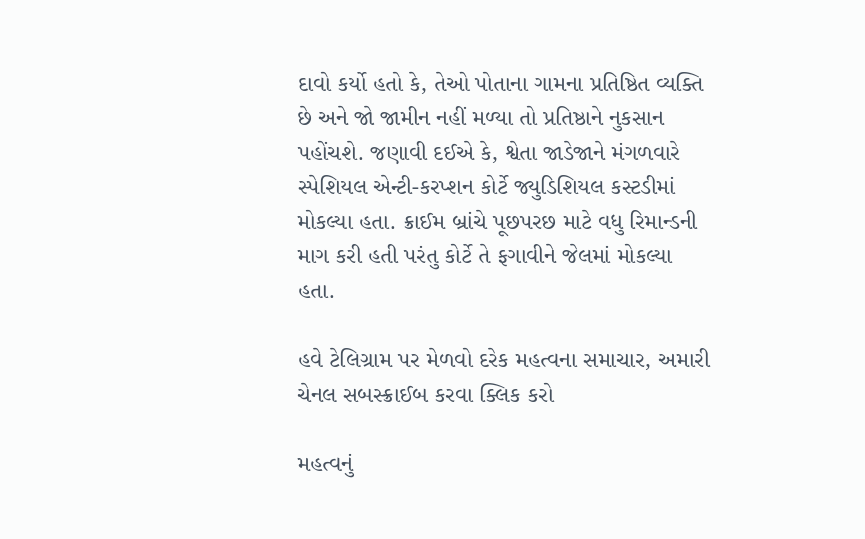દાવો કર્યો હતો કે, તેઓ પોતાના ગામના પ્રતિષ્ઠિત વ્યક્તિ છે અને જો જામીન નહીં મળ્યા તો પ્રતિષ્ઠાને નુકસાન પહોંચશે. જણાવી દઈએ કે, શ્વેતા જાડેજાને મંગળવારે સ્પેશિયલ એન્ટી-કરપ્શન કોર્ટે જ્યુડિશિયલ કસ્ટડીમાં મોકલ્યા હતા. ક્રાઈમ બ્રાંચે પૂછપરછ માટે વધુ રિમાન્ડની માગ કરી હતી પરંતુ કોર્ટે તે ફગાવીને જેલમાં મોકલ્યા હતા.

હવે ટેલિગ્રામ પર મેળવો દરેક મહત્વના સમાચાર, અમારી ચેનલ સબસ્ક્રાઈબ કરવા ક્લિક કરો

મહત્વનું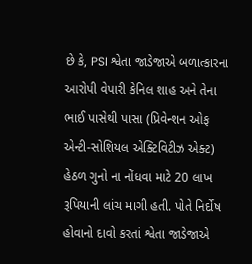છે કે, PSI શ્વેતા જાડેજાએ બળાત્કારના આરોપી વેપારી કેનિલ શાહ અને તેના ભાઈ પાસેથી પાસા (પ્રિવેન્શન ઓફ એન્ટી-સોશિયલ એક્ટિવિટીઝ એક્ટ) હેઠળ ગુનો ના નોંધવા માટે 20 લાખ રૂપિયાની લાંચ માગી હતી. પોતે નિર્દોષ હોવાનો દાવો કરતાં શ્વેતા જાડેજાએ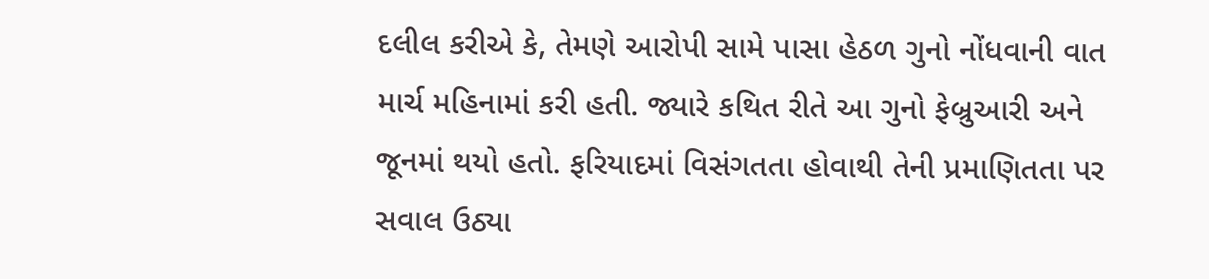દલીલ કરીએ કે, તેમણે આરોપી સામે પાસા હેઠળ ગુનો નોંધવાની વાત માર્ચ મહિનામાં કરી હતી. જ્યારે કથિત રીતે આ ગુનો ફેબ્રુઆરી અને જૂનમાં થયો હતો. ફરિયાદમાં વિસંગતતા હોવાથી તેની પ્રમાણિતતા પર સવાલ ઉઠ્યા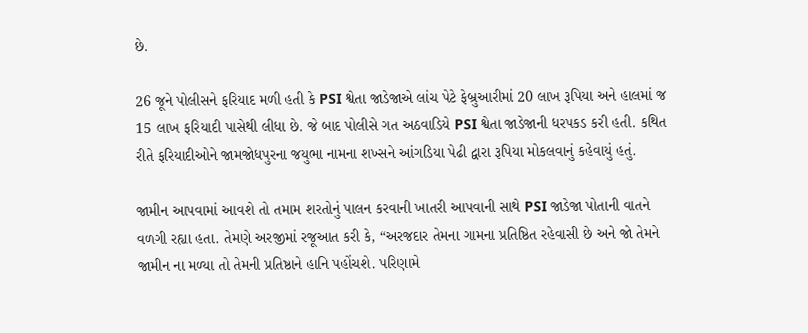છે.

26 જૂને પોલીસને ફરિયાદ મળી હતી કે PSI શ્વેતા જાડેજાએ લાંચ પેટે ફેબ્રુઆરીમાં 20 લાખ રૂપિયા અને હાલમાં જ 15 લાખ ફરિયાદી પાસેથી લીધા છે. જે બાદ પોલીસે ગત અઠવાડિયે PSI શ્વેતા જાડેજાની ધરપકડ કરી હતી. કથિત રીતે ફરિયાદીઓને જામજોધપુરના જયુભા નામના શખ્સને આંગડિયા પેઢી દ્વારા રૂપિયા મોકલવાનું કહેવાયું હતું.

જામીન આપવામાં આવશે તો તમામ શરતોનું પાલન કરવાની ખાતરી આપવાની સાથે PSI જાડેજા પોતાની વાતને વળગી રહ્યા હતા. તેમણે અરજીમાં રજૂઆત કરી કે, “અરજદાર તેમના ગામના પ્રતિષ્ઠિત રહેવાસી છે અને જો તેમને જામીન ના મળ્યા તો તેમની પ્રતિષ્ઠાને હાનિ પહોંચશે. પરિણામે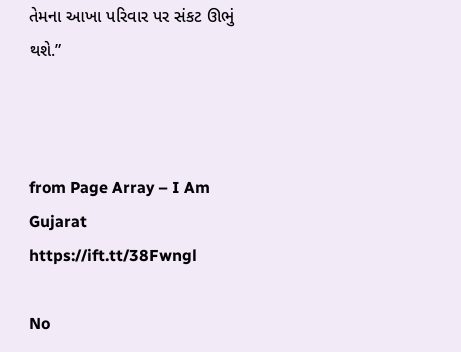તેમના આખા પરિવાર પર સંકટ ઊભું થશે.”



from Page Array – I Am Gujarat https://ift.tt/38Fwngl

No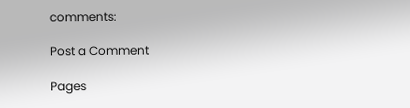comments:

Post a Comment

Pages